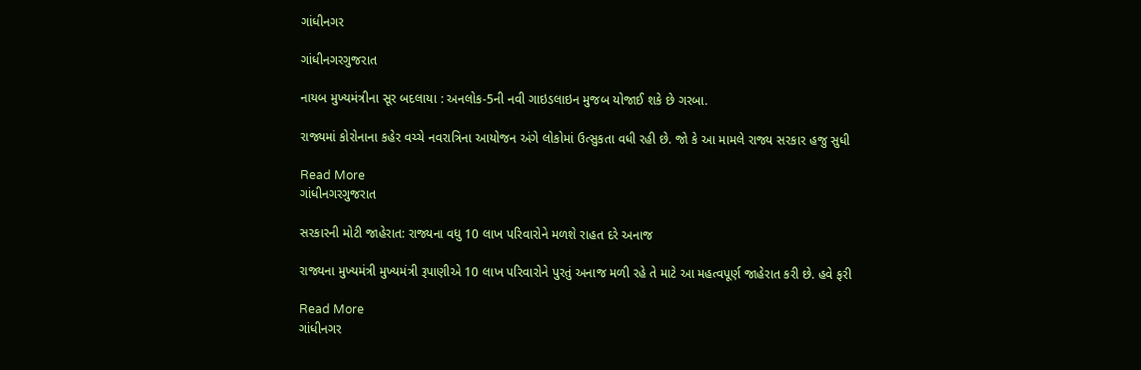ગાંધીનગર

ગાંધીનગરગુજરાત

નાયબ મુખ્યમંત્રીના સૂર બદલાયા : અનલોક-5ની નવી ગાઇડલાઇન મુજબ યોજાઈ શકે છે ગરબા.

રાજ્યમાં કોરોનાના કહેર વચ્ચે નવરાત્રિના આયોજન અંગે લોકોમાં ઉત્સુકતા વધી રહી છે. જો કે આ મામલે રાજ્ય સરકાર હજુ સુધી

Read More
ગાંધીનગરગુજરાત

સરકારની મોટી જાહેરાત: રાજ્યના વધુ 10 લાખ પરિવારોને મળશે રાહત દરે અનાજ

રાજ્યના મુખ્યમંત્રી મુખ્યમંત્રી રૂપાણીએ 10 લાખ પરિવારોને પુરતું અનાજ મળી રહે તે માટે આ મહત્વપૂર્ણ જાહેરાત કરી છે. હવે ફરી

Read More
ગાંધીનગર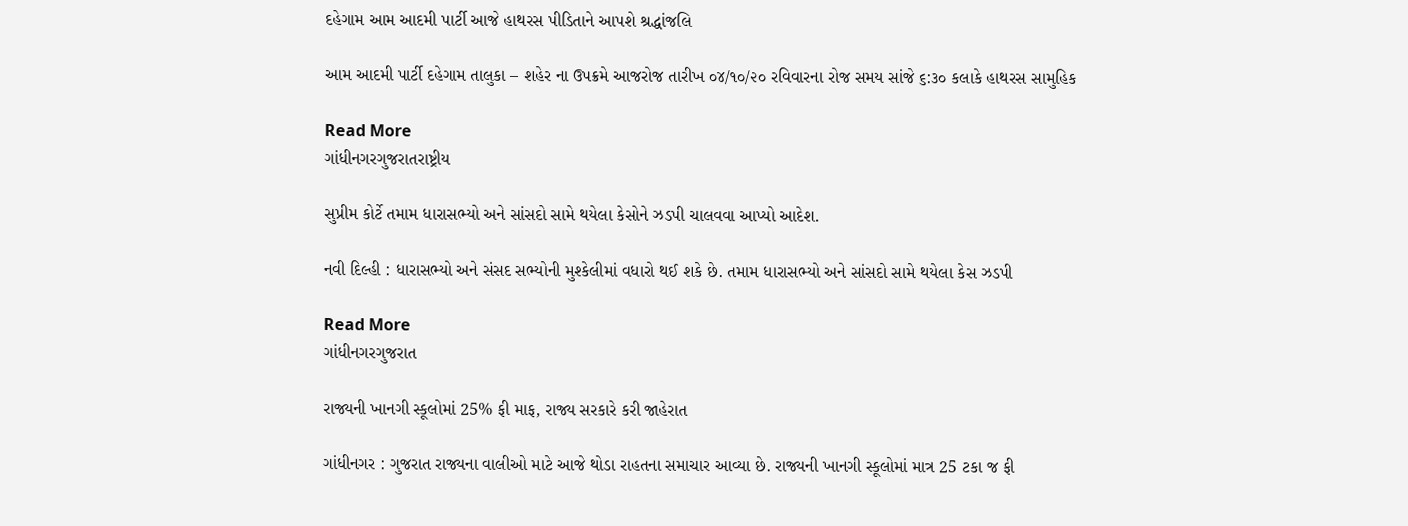દહેગામ આમ આદમી પાર્ટી આજે હાથરસ પીડિતાને આપશે શ્રદ્ધાંજલિ

આમ આદમી પાર્ટી દહેગામ તાલુકા – શહેર ના ઉપક્રમે આજરોજ તારીખ ૦૪/૧૦/૨૦ રવિવારના રોજ સમય સાંજે ૬:૩૦ કલાકે હાથરસ સામુહિક

Read More
ગાંધીનગરગુજરાતરાષ્ટ્રીય

સુપ્રીમ કોર્ટે તમામ ધારાસભ્યો અને સાંસદો સામે થયેલા કેસોને ઝડપી ચાલવવા આપ્યો આદેશ.

નવી દિલ્હી : ધારાસભ્યો અને સંસદ સભ્યોની મુશ્કેલીમાં વધારો થઈ શકે છે. તમામ ધારાસભ્યો અને સાંસદો સામે થયેલા કેસ ઝડપી

Read More
ગાંધીનગરગુજરાત

રાજ્યની ખાનગી સ્કૂલોમાં 25% ફી માફ, રાજ્ય સરકારે કરી જાહેરાત

ગાંધીનગર : ગુજરાત રાજ્યના વાલીઓ માટે આજે થોડા રાહતના સમાચાર આવ્યા છે. રાજ્યની ખાનગી સ્કૂલોમાં માત્ર 25 ટકા જ ફી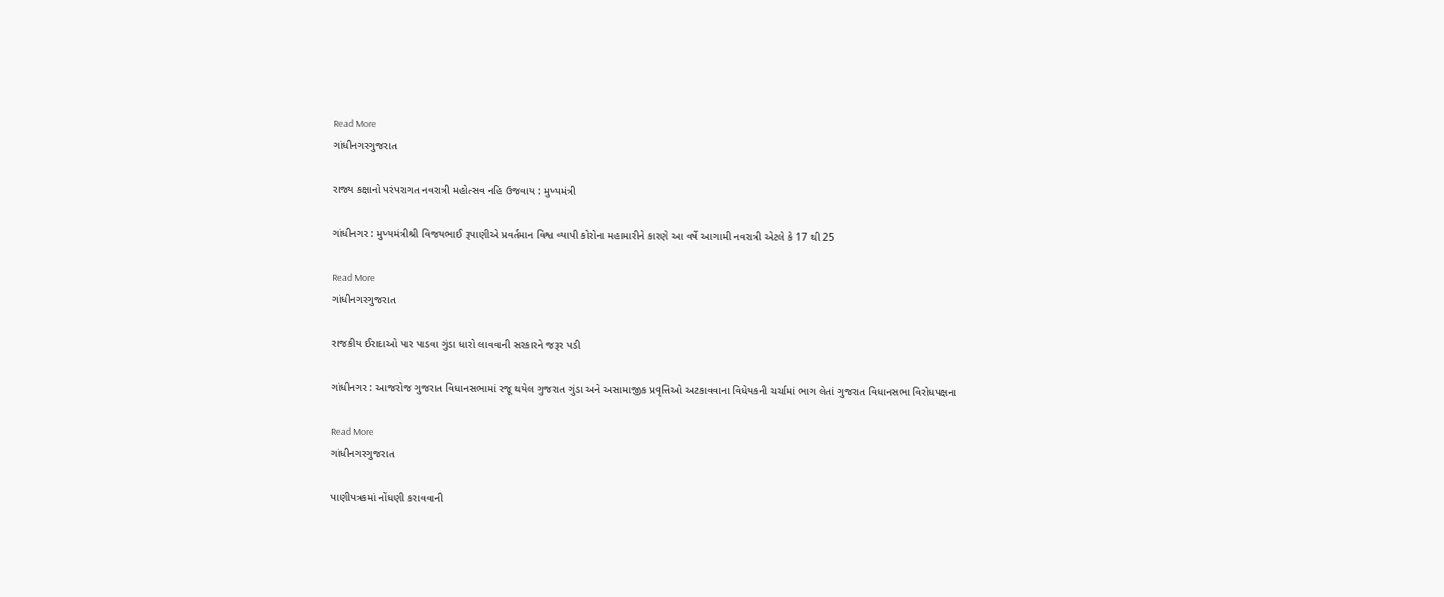Read More
ગાંધીનગરગુજરાત

રાજ્ય કક્ષાનો પરંપરાગત નવરાત્રી મહોત્સવ નહિ ઉજવાય : મુખ્યમંત્રી

ગાંધીનગર : મુખ્યમંત્રીશ્રી વિજયભાઈ રૂપાણીએ પ્રવર્તમાન વિશ્વ વ્યાપી કોરોના મહામારીને કારણે આ વર્ષે આગામી નવરાત્રી એટલે કે 17 થી 25

Read More
ગાંધીનગરગુજરાત

રાજકીય ઈરાદાઓ પાર પાડવા ગુંડા ધારો લાવવાની સરકારને જરૂર પડી

ગાંધીનગર : આજરોજ ગુજરાત વિધાનસભામાં રજૂ થયેલ ગુજરાત ગુંડા અને અસામાજીક પ્રવૃત્તિઓ અટકાવવાના વિધેયકની ચર્ચામાં ભાગ લેતાં ગુજરાત વિધાનસભા વિરોધપક્ષના

Read More
ગાંધીનગરગુજરાત

પાણીપત્રકમાં નોંધણી કરાવવાની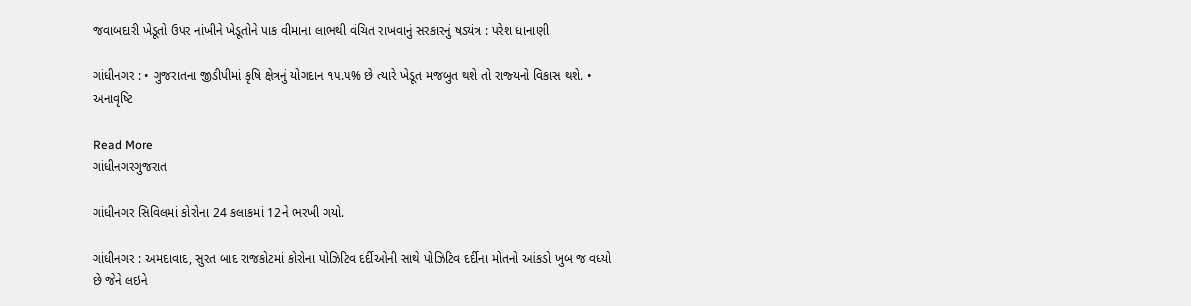જવાબદારી ખેડૂતો ઉપર નાંખીને ખેડૂતોને પાક વીમાના લાભથી વંચિત રાખવાનું સરકારનું ષડયંત્ર : પરેશ ધાનાણી

ગાંધીનગર : • ગુજરાતના જીડીપીમાં કૃષિ ક્ષેત્રનું યોગદાન ૧૫.૫% છે ત્‍યારે ખેડૂત મજબુત થશે તો રાજ્‍યનો વિકાસ થશે. • અનાવૃષ્‍ટિ

Read More
ગાંધીનગરગુજરાત

ગાંધીનગર સિવિલમાં કોરોના 24 કલાકમાં 12ને ભરખી ગયો.

ગાંધીનગર : અમદાવાદ, સુરત બાદ રાજકોટમાં કોરોના પોઝિટિવ દર્દીઓની સાથે પોઝિટિવ દર્દીના મોતનો આંકડો ખુબ જ વધ્યો છે જેને લઇને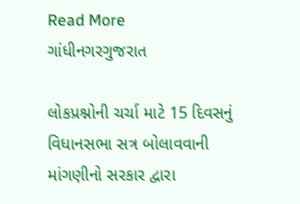Read More
ગાંધીનગરગુજરાત

લોકપ્રશ્નોની ચર્ચા માટે 15 દિવસનું વિધાનસભા સત્ર બોલાવવાની માંગણીનો સરકાર દ્વારા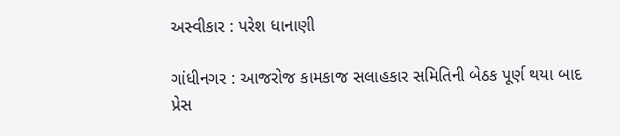અસ્વીકાર : પરેશ ધાનાણી

ગાંધીનગર : આજરોજ કામકાજ સલાહકાર સમિતિની બેઠક પૂર્ણ થયા બાદ પ્રેસ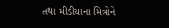તથા મીડીયાના મિત્રોને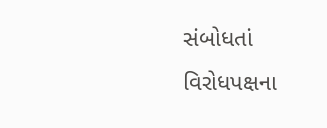સંબોધતાં વિરોધપક્ષના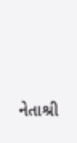નેતાશ્રી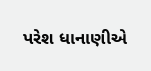પરેશ ધાનાણીએ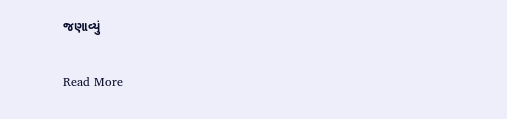જણાવ્યું

Read More